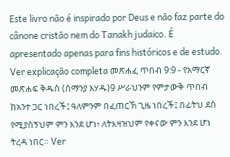Este livro não é inspirado por Deus e não faz parte do cânone cristão nem do Tanakh judaico. É apresentado apenas para fins históricos e de estudo. Ver explicação completa መጽሐፈ ጥበብ 9:9 - የአማርኛ መጽሐፍ ቅዱስ (ሰማንያ አሃዱ)9 ሥራህንም የምታውቅ ጥበብ ከአንተ ጋር ነበረች፤ ዓለምንም በፈጠርኽ ጊዜ ነበረች፤ በፊትህ ደስ የሚያሰኝህም ምን እንደ ሆነ፥ ለትእዛዝህም የቀናው ምን እንደ ሆነ ትረዳ ነበር። Ver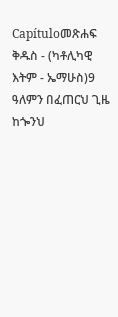Capítuloመጽሐፍ ቅዱስ - (ካቶሊካዊ እትም - ኤማሁስ)9 ዓለምን በፈጠርህ ጊዜ ከጐንህ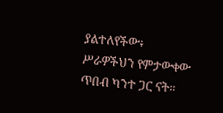ያልተለየችው፥ ሥራዎችህን የምታውቀው ጥበብ ካንተ ጋር ናት።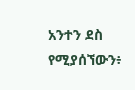አንተን ደስ የሚያሰኘውን፥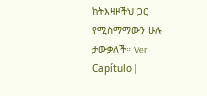ከትእዛዞችህ ጋር የሚስማማውን ሁሉ ታውቃለች። Ver Capítulo |